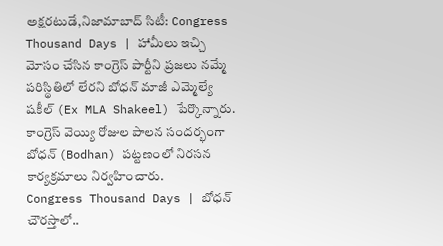అక్షరటుడే,నిజామాబాద్ సిటీ: Congress Thousand Days | హామీలు ఇచ్చి మోసం చేసిన కాంగ్రెస్ పార్టీని ప్రజలు నమ్మే పరిస్థితిలో లేరని బోధన్ మాజీ ఎమ్మెల్యే షకీల్ (Ex MLA Shakeel) పేర్కొన్నారు. కాంగ్రెస్ వెయ్యి రోజుల పాలన సందర్భంగా బోధన్ (Bodhan) పట్టణంలో నిరసన కార్యక్రమాలు నిర్వహించారు.
Congress Thousand Days | బోధన్ చౌరస్తాలో..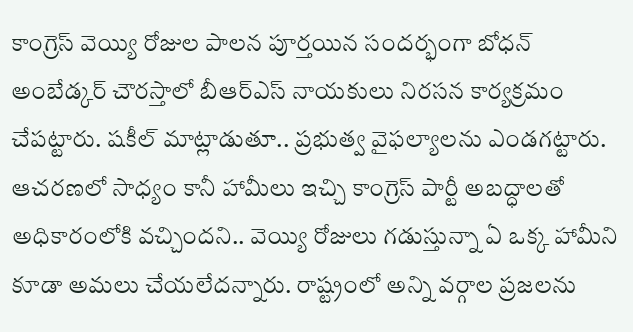కాంగ్రెస్ వెయ్యి రోజుల పాలన పూర్తయిన సందర్భంగా బోధన్ అంబేడ్కర్ చౌరస్తాలో బీఆర్ఎస్ నాయకులు నిరసన కార్యక్రమం చేపట్టారు. షకీల్ మాట్లాడుతూ.. ప్రభుత్వ వైఫల్యాలను ఎండగట్టారు. ఆచరణలో సాధ్యం కానీ హామీలు ఇచ్చి కాంగ్రెస్ పార్టీ అబద్ధాలతో అధికారంలోకి వచ్చిందని.. వెయ్యి రోజులు గడుస్తున్నా ఏ ఒక్క హామీని కూడా అమలు చేయలేదన్నారు. రాష్ట్రంలో అన్ని వర్గాల ప్రజలను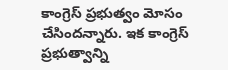కాంగ్రెస్ ప్రభుత్వం మోసం చేసిందన్నారు. ఇక కాంగ్రెస్ ప్రభుత్వాన్ని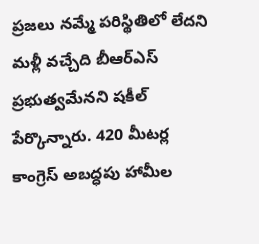ప్రజలు నమ్మే పరిస్థితిలో లేదని మళ్లీ వచ్చేది బీఆర్ఎస్ ప్రభుత్వమేనని షకీల్ పేర్కొన్నారు. 420 మీటర్ల కాంగ్రెస్ అబద్ధపు హామీల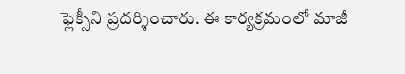ఫ్లెక్సీని ప్రదర్శించారు. ఈ కార్యక్రమంలో మాజీ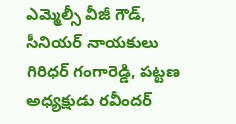ఎమ్మెల్సీ వీజీ గౌడ్, సీనియర్ నాయకులు గిరిధర్ గంగారెడ్డి, పట్టణ అధ్యక్షుడు రవీందర్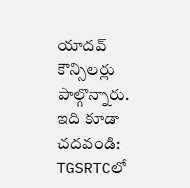యాదవ్ కౌన్సిలర్లు పాల్గొన్నారు.
ఇది కూడా చదవండి: TGSRTCలో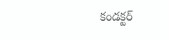కండక్టర్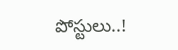పోస్టులు..!